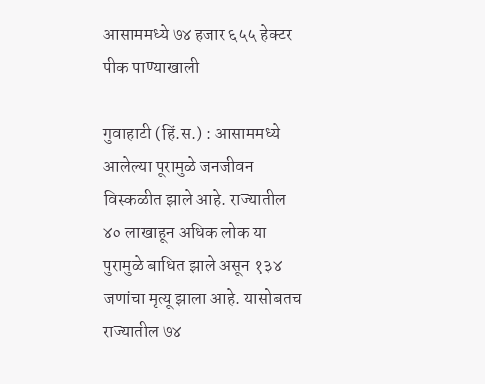आसाममध्ये ७४ हजार ६५५ हेक्टर पीक पाण्याखाली

गुवाहाटी (हिं.स.) : आसाममध्ये आलेल्या पूरामुळे जनजीवन विस्कळीत झाले आहे. राज्यातील ४० लाखाहून अधिक लोक या पुरामुळे बाधित झाले असून १३४ जणांचा मृत्यू झाला आहे. यासोबतच राज्यातील ७४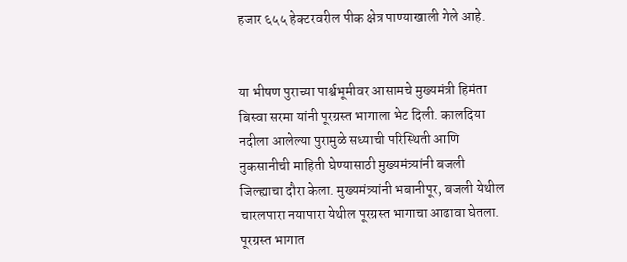हजार ६५५ हेक्टरवरील पीक क्षेत्र पाण्याखाली गेले आहे.


या भीषण पुराच्या पार्श्वभूमीवर आसामचे मुख्यमंत्री हिमंता बिस्वा सरमा यांनी पूरग्रस्त भागाला भेट दिली. कालदिया नदीला आलेल्या पुरामुळे सध्याची परिस्थिती आणि नुकसानीची माहिती घेण्यासाठी मुख्यमंत्र्यांनी बजली जिल्ह्याचा दौरा केला. मुख्यमंत्र्यांनी भबानीपूर, बजली येथील चारलपारा नयापारा येथील पूरग्रस्त भागाचा आढावा घेतला. पूरग्रस्त भागात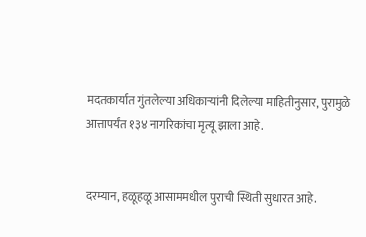मदतकार्यात गुंतलेल्या अधिकाऱ्यांनी दिलेल्या माहितीनुसार, पुरामुळे आत्तापर्यंत १३४ नागरिकांचा मृत्यू झाला आहे.


दरम्यान, हळूहळू आसाममधील पुराची स्थिती सुधारत आहे.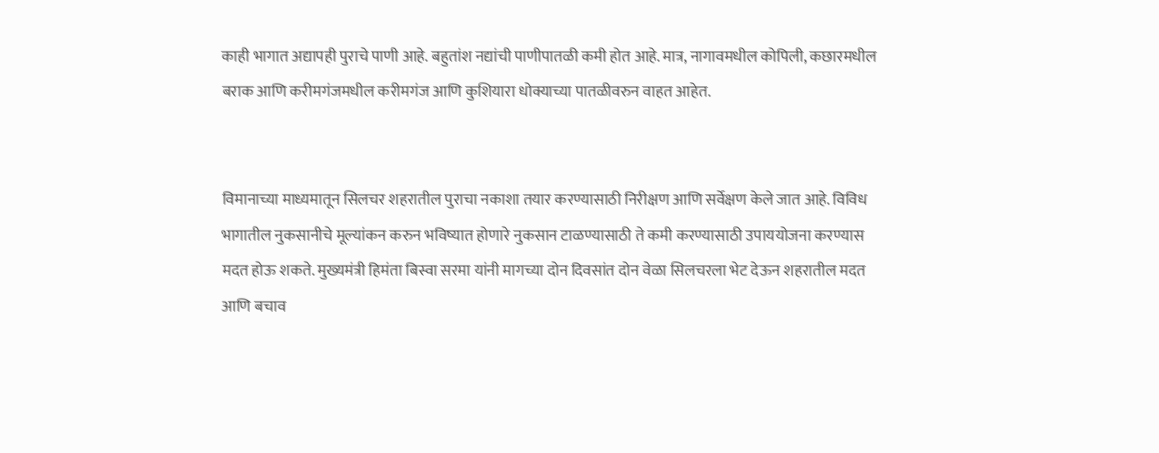काही भागात अद्यापही पुराचे पाणी आहे. बहुतांश नद्यांची पाणीपातळी कमी होत आहे. मात्र, नागावमधील कोपिली, कछारमधील बराक आणि करीमगंजमधील करीमगंज आणि कुशियारा धोक्याच्या पातळीवरुन वाहत आहेत.


विमानाच्या माध्यमातून सिलचर शहरातील पुराचा नकाशा तयार करण्यासाठी निरीक्षण आणि सर्वेक्षण केले जात आहे. विविध भागातील नुकसानीचे मूल्यांकन करुन भविष्यात होणारे नुकसान टाळण्यासाठी ते कमी करण्यासाठी उपाययोजना करण्यास मदत होऊ शकते. मुख्यमंत्री हिमंता बिस्वा सरमा यांनी मागच्या दोन दिवसांत दोन वेळा सिलचरला भेट देऊन शहरातील मदत आणि बचाव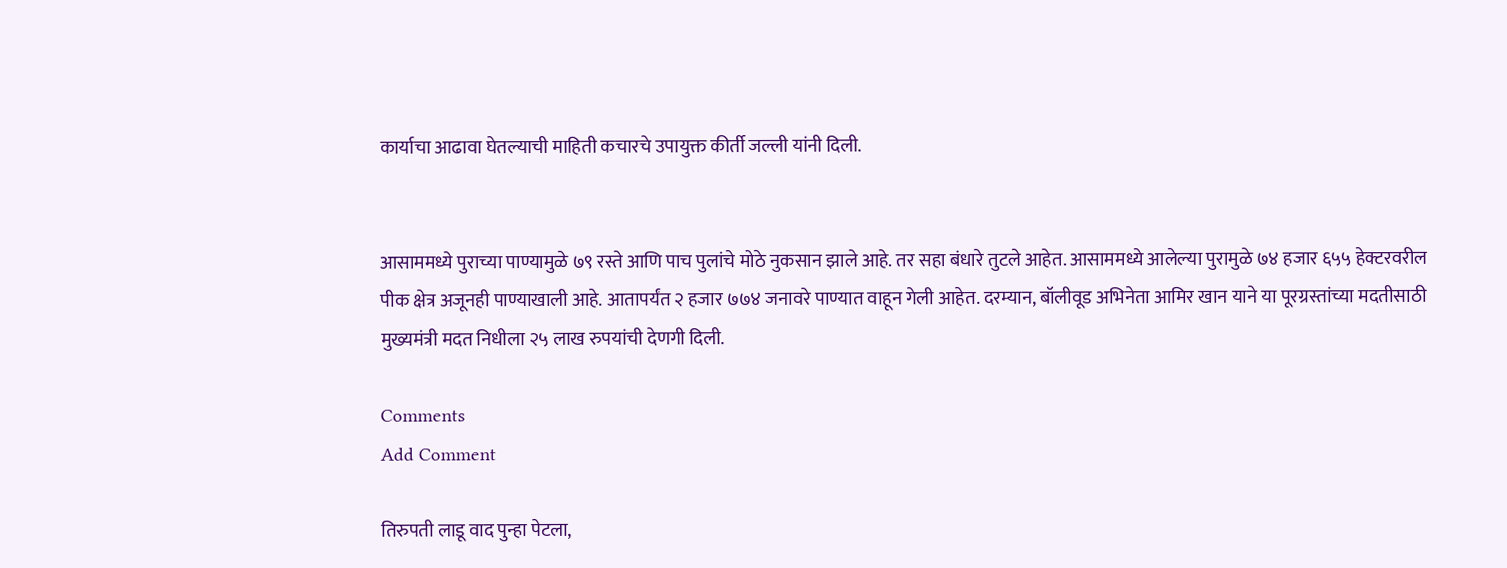कार्याचा आढावा घेतल्याची माहिती कचारचे उपायुक्त कीर्ती जल्ली यांनी दिली.


आसाममध्ये पुराच्या पाण्यामुळे ७९ रस्ते आणि पाच पुलांचे मोठे नुकसान झाले आहे. तर सहा बंधारे तुटले आहेत. आसाममध्ये आलेल्या पुरामुळे ७४ हजार ६५५ हेक्टरवरील पीक क्षेत्र अजूनही पाण्याखाली आहे. आतापर्यंत २ हजार ७७४ जनावरे पाण्यात वाहून गेली आहेत. दरम्यान, बॉलीवूड अभिनेता आमिर खान याने या पूरग्रस्तांच्या मदतीसाठी मुख्यमंत्री मदत निधीला २५ लाख रुपयांची देणगी दिली.

Comments
Add Comment

तिरुपती लाडू वाद पुन्हा पेटला,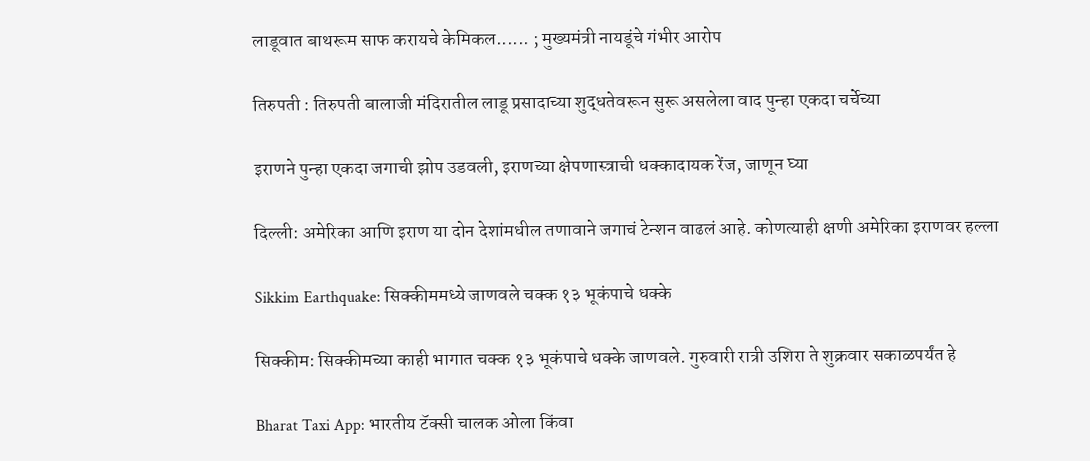लाडूवात बाथरूम साफ करायचे केमिकल...... ; मुख्यमंत्री नायडूंचे गंभीर आरोप

तिरुपती : तिरुपती बालाजी मंदिरातील लाडू प्रसादाच्या शुद्धतेवरून सुरू असलेला वाद पुन्हा एकदा चर्चेच्या

इराणने पुन्हा एकदा जगाची झोप उडवली, इराणच्या क्षेपणास्त्राची धक्कादायक रेंज, जाणून घ्या

दिल्ली: अमेरिका आणि इराण या दोन देशांमधील तणावाने जगाचं टेन्शन वाढलं आहे. कोणत्याही क्षणी अमेरिका इराणवर हल्ला

Sikkim Earthquake: सिक्कीममध्ये जाणवले चक्क १३ भूकंपाचे धक्के

सिक्कीम: सिक्कीमच्या काही भागात चक्क १३ भूकंपाचे धक्के जाणवले. गुरुवारी रात्री उशिरा ते शुक्रवार सकाळपर्यंत हे

Bharat Taxi App: भारतीय टॅक्सी चालक ओला किंवा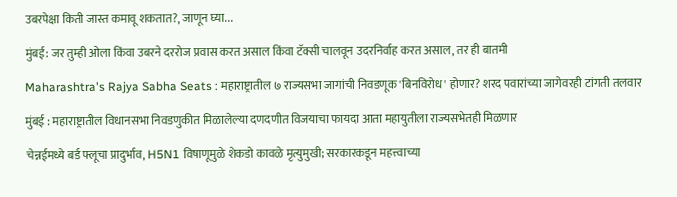उबरपेक्षा किती जास्त कमावू शकतात?, जाणून घ्या...

मुंबई: जर तुम्ही ओला किंवा उबरने दररोज प्रवास करत असाल किंवा टॅक्सी चालवून उदरनिर्वाह करत असाल, तर ही बातमी

Maharashtra's Rajya Sabha Seats : महाराष्ट्रातील ७ राज्यसभा जागांची निवडणूक 'बिनविरोध' होणार? शरद पवारांच्या जागेवरही टांगती तलवार

मुंबई : महाराष्ट्रातील विधानसभा निवडणुकीत मिळालेल्या दणदणीत विजयाचा फायदा आता महायुतीला राज्यसभेतही मिळणार

चेन्नईमध्ये बर्ड फ्लूचा प्रादुर्भाव, H5N1 विषाणूमुळे शेकडो कावळे मृत्युमुखी; सरकारकडून महत्त्वाच्या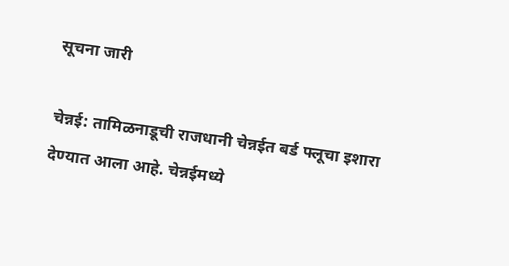सूचना जारी

चेन्नई: तामिळनाडूची राजधानी चेन्नईत बर्ड फ्लूचा इशारा देण्यात आला आहे. चेन्नईमध्ये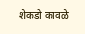शेकडो कावळे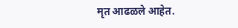मृत आढळले आहेत.